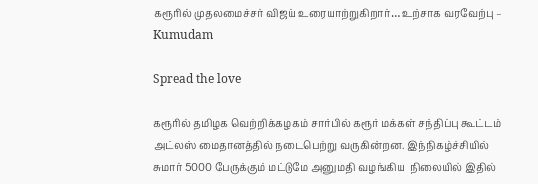கரூரில் முதலமைச்சர் விஜய் உரையாற்றுகிறார்… உற்சாக வரவேற்பு – Kumudam

Spread the love

கரூரில் தமிழக வெற்றிக்கழகம் சார்பில் கரூர் மக்கள் சந்திப்பு கூட்டம் அட்லஸ் மைதானத்தில் நடைபெற்று வருகின்றன. இந்நிகழ்ச்சியில் சுமார் 5000 பேருக்கும் மட்டுமே அனுமதி வழங்கிய  நிலையில் இதில்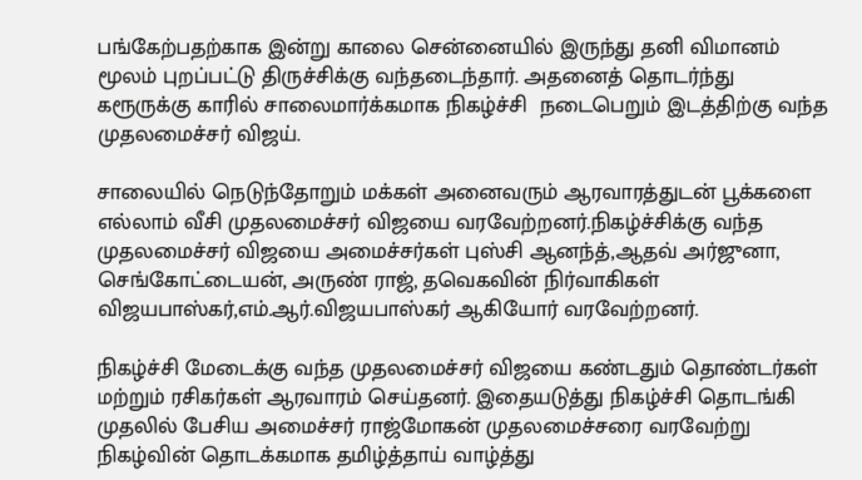பங்கேற்பதற்காக இன்று காலை சென்னையில் இருந்து தனி விமானம் மூலம் புறப்பட்டு திருச்சிக்கு வந்தடைந்தார். அதனைத் தொடர்ந்து கரூருக்கு காரில் சாலைமார்க்கமாக நிகழ்ச்சி  நடைபெறும் இடத்திற்கு வந்த முதலமைச்சர் விஜய்.

சாலையில் நெடுந்தோறும் மக்கள் அனைவரும் ஆரவாரத்துடன் பூக்களை எல்லாம் வீசி முதலமைச்சர் விஜயை வரவேற்றனர்.நிகழ்ச்சிக்கு வந்த முதலமைச்சர் விஜயை அமைச்சர்கள் புஸ்சி ஆனந்த்,ஆதவ் அர்ஜுனா, செங்கோட்டையன், அருண் ராஜ், தவெகவின் நிர்வாகிகள் விஜயபாஸ்கர்,எம்.ஆர்.விஜயபாஸ்கர் ஆகியோர் வரவேற்றனர்.

நிகழ்ச்சி மேடைக்கு வந்த முதலமைச்சர் விஜயை கண்டதும் தொண்டர்கள் மற்றும் ரசிகர்கள் ஆரவாரம் செய்தனர். இதையடுத்து நிகழ்ச்சி தொடங்கி
முதலில் பேசிய அமைச்சர் ராஜ்மோகன் முதலமைச்சரை வரவேற்று நிகழ்வின் தொடக்கமாக தமிழ்த்தாய் வாழ்த்து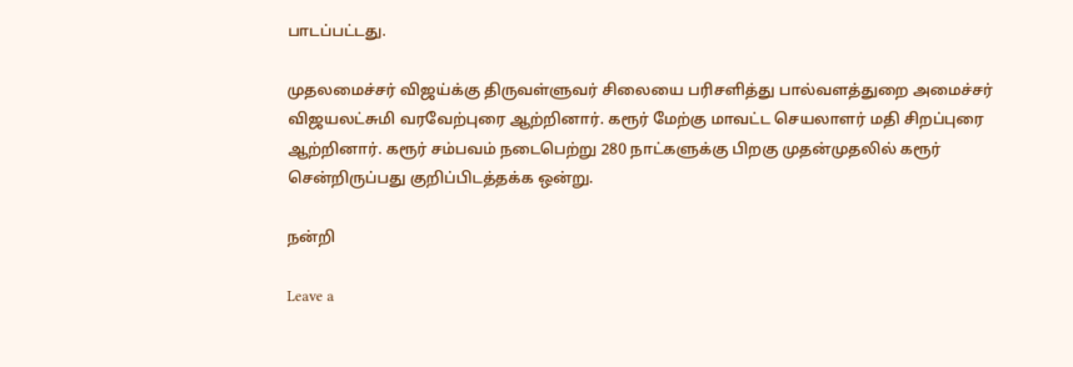பாடப்பட்டது.

முதலமைச்சர் விஜய்க்கு திருவள்ளுவர் சிலையை பரிசளித்து பால்வளத்துறை அமைச்சர் விஜயலட்சுமி வரவேற்புரை ஆற்றினார். கரூர் மேற்கு மாவட்ட செயலாளர் மதி சிறப்புரை ஆற்றினார். கரூர் சம்பவம் நடைபெற்று 280 நாட்களுக்கு பிறகு முதன்முதலில் கரூர் சென்றிருப்பது குறிப்பிடத்தக்க ஒன்று.

நன்றி

Leave a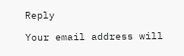Reply

Your email address will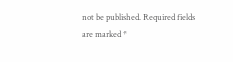not be published. Required fields are marked *